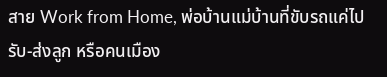สาย Work from Home, พ่อบ้านแม่บ้านที่ขับรถแค่ไปรับ-ส่งลูก หรือคนเมือง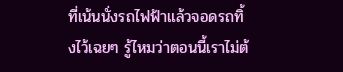ที่เน้นนั่งรถไฟฟ้าแล้วจอดรถทิ้งไว้เฉยๆ รู้ไหมว่าตอนนี้เราไม่ต้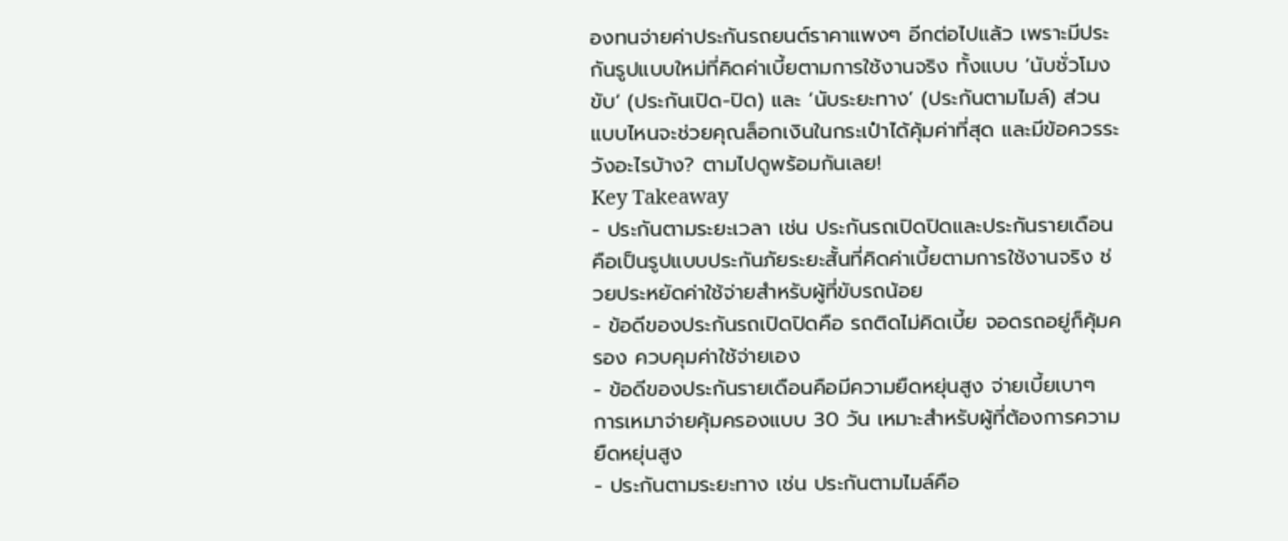องทนจ่ายค่าประกันรถยนต์ราคาแพงๆ อีกต่อไปแล้ว เพราะมีประกันรูปแบบใหม่ที่คิดค่าเบี้ยตามการใช้งานจริง ทั้งแบบ ‘นับชั่วโมงขับ’ (ประกันเปิด-ปิด) และ ‘นับระยะทาง’ (ประกันตามไมล์) ส่วนแบบไหนจะช่วยคุณล็อกเงินในกระเป๋าได้คุ้มค่าที่สุด และมีข้อควรระวังอะไรบ้าง? ตามไปดูพร้อมกันเลย!
Key Takeaway
- ประกันตามระยะเวลา เช่น ประกันรถเปิดปิดและประกันรายเดือน คือเป็นรูปแบบประกันภัยระยะสั้นที่คิดค่าเบี้ยตามการใช้งานจริง ช่วยประหยัดค่าใช้จ่ายสำหรับผู้ที่ขับรถน้อย
- ข้อดีของประกันรถเปิดปิดคือ รถติดไม่คิดเบี้ย จอดรถอยู่ก็คุ้มครอง ควบคุมค่าใช้จ่ายเอง
- ข้อดีของประกันรายเดือนคือมีความยืดหยุ่นสูง จ่ายเบี้ยเบาๆ การเหมาจ่ายคุ้มครองแบบ 30 วัน เหมาะสำหรับผู้ที่ต้องการความยืดหยุ่นสูง
- ประกันตามระยะทาง เช่น ประกันตามไมล์คือ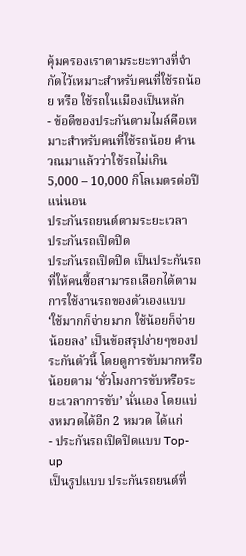คุ้มครองเราตามระยะทางที่จำกัดไว้เหมาะสำหรับคนที่ใช้รถน้อย หรือ ใช้รถในเมืองเป็นหลัก
- ข้อดีของประกันตามไมล์คือเหมาะสำหรับคนที่ใช้รถน้อย คำนวณมาแล้วว่าใช้รถไม่เกิน 5,000 – 10,000 กิโลเมตรต่อปีแน่นอน
ประกันรถยนต์ตามระยะเวลา
ประกันรถเปิดปิด
ประกันรถเปิดปิด เป็นประกันรถที่ให้คนซื้อสามารถเลือกได้ตามการใช้งานรถของตัวเองแบบ ‘ใช้มากก็จ่ายมาก ใช้น้อยก็จ่ายน้อยลง’ เป็นข้อสรุปง่ายๆของประกันตัวนี้ โดยดูการขับมากหรือน้อยตาม ‘ชั่วโมงการขับหรือระยะเวลาการขับ’ นั่นเอง โดยแบ่งหมวดได้อีก 2 หมวด ได้แก่
- ประกันรถเปิดปิดแบบ Top-up
เป็นรูปแบบ ประกันรถยนต์ที่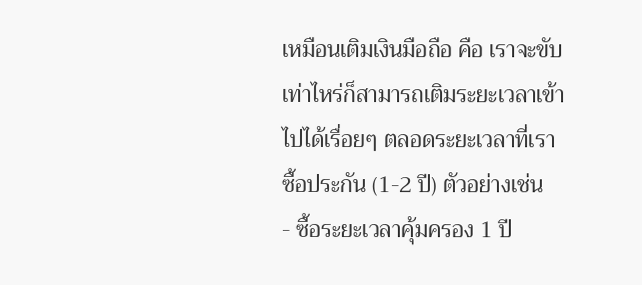เหมือนเติมเงินมือถือ คือ เราจะขับเท่าไหร่ก็สามารถเติมระยะเวลาเข้าไปได้เรื่อยๆ ตลอดระยะเวลาที่เราซื้อประกัน (1-2 ปี) ตัวอย่างเช่น
- ซื้อระยะเวลาคุ้มครอง 1 ปี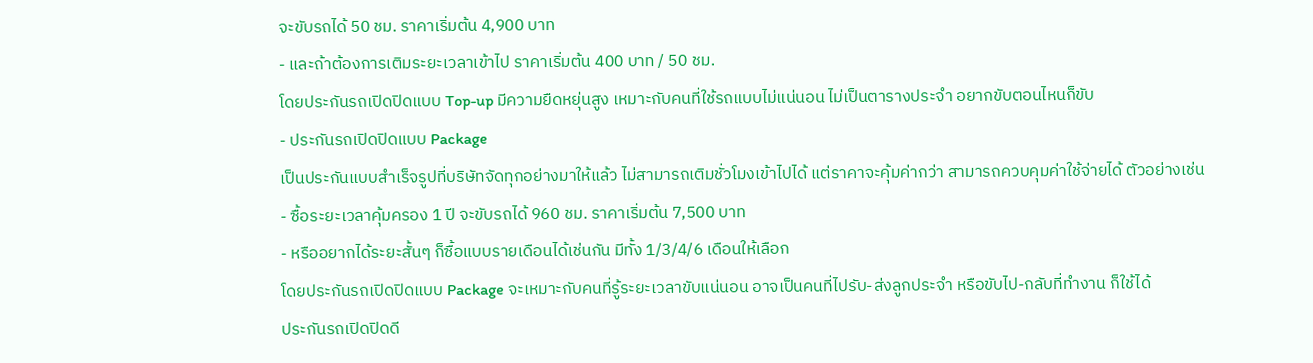จะขับรถได้ 50 ชม. ราคาเริ่มต้น 4,900 บาท
- และถ้าต้องการเติมระยะเวลาเข้าไป ราคาเริ่มต้น 400 บาท / 50 ชม.
โดยประกันรถเปิดปิดแบบ Top-up มีความยืดหยุ่นสูง เหมาะกับคนที่ใช้รถแบบไม่แน่นอน ไม่เป็นตารางประจำ อยากขับตอนไหนก็ขับ
- ประกันรถเปิดปิดแบบ Package
เป็นประกันแบบสำเร็จรูปที่บริษัทจัดทุกอย่างมาให้แล้ว ไม่สามารถเติมชั่วโมงเข้าไปได้ แต่ราคาจะคุ้มค่ากว่า สามารถควบคุมค่าใช้จ่ายได้ ตัวอย่างเช่น
- ซื้อระยะเวลาคุ้มครอง 1 ปี จะขับรถได้ 960 ชม. ราคาเริ่มต้น 7,500 บาท
- หรืออยากได้ระยะสั้นๆ ก็ซื้อแบบรายเดือนได้เช่นกัน มีทั้ง 1/3/4/6 เดือนให้เลือก
โดยประกันรถเปิดปิดแบบ Package จะเหมาะกับคนที่รู้ระยะเวลาขับแน่นอน อาจเป็นคนที่ไปรับ-ส่งลูกประจำ หรือขับไป-กลับที่ทำงาน ก็ใช้ได้
ประกันรถเปิดปิดดี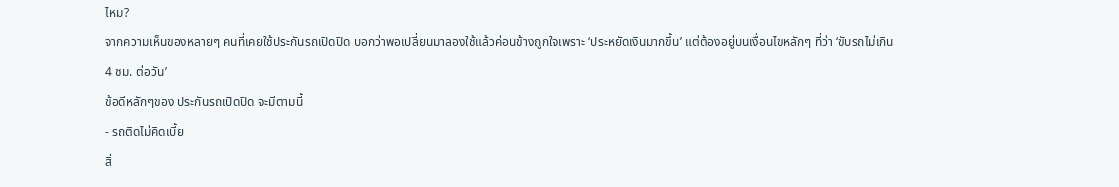ไหม?
จากความเห็นของหลายๆ คนที่เคยใช้ประกันรถเปิดปิด บอกว่าพอเปลี่ยนมาลองใช้แล้วค่อนข้างถูกใจเพราะ ‘ประหยัดเงินมากขึ้น’ แต่ต้องอยู่บนเงื่อนไขหลักๆ ที่ว่า ‘ขับรถไม่เกิน 4 ชม. ต่อวัน’
ข้อดีหลักๆของ ประกันรถเปิดปิด จะมีตามนี้
- รถติดไม่คิดเบี้ย
สิ่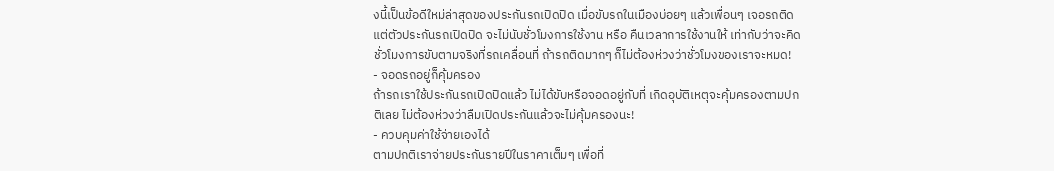งนี้เป็นข้อดีใหม่ล่าสุดของประกันรถเปิดปิด เมื่อขับรถในเมืองบ่อยๆ แล้วเพื่อนๆ เจอรถติด แต่ตัวประกันรถเปิดปิด จะไม่นับชั่วโมงการใช้งาน หรือ คืนเวลาการใช้งานให้ เท่ากับว่าจะคิดชั่วโมงการขับตามจริงที่รถเคลื่อนที่ ถ้ารถติดมากๆ ก็ไม่ต้องห่วงว่าชั่วโมงของเราจะหมด!
- จอดรถอยู่ก็คุ้มครอง
ถ้ารถเราใช้ประกันรถเปิดปิดแล้ว ไม่ได้ขับหรือจอดอยู่กับที่ เกิดอุบัติเหตุจะคุ้มครองตามปกติเลย ไม่ต้องห่วงว่าลืมเปิดประกันแล้วจะไม่คุ้มครองนะ!
- ควบคุมค่าใช้จ่ายเองได้
ตามปกติเราจ่ายประกันรายปีในราคาเต็มๆ เพื่อที่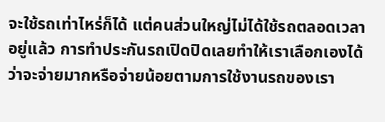จะใช้รถเท่าไหร่ก็ได้ แต่คนส่วนใหญ่ไม่ได้ใช้รถตลอดเวลาอยู่แล้ว การทำประกันรถเปิดปิดเลยทำให้เราเลือกเองได้ว่าจะจ่ายมากหรือจ่ายน้อยตามการใช้งานรถของเรา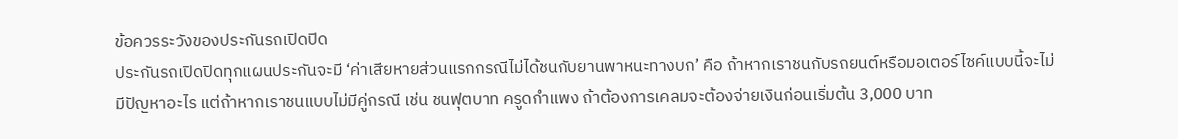ข้อควรระวังของประกันรถเปิดปิด
ประกันรถเปิดปิดทุกแผนประกันจะมี ‘ค่าเสียหายส่วนแรกกรณีไม่ได้ชนกับยานพาหนะทางบก’ คือ ถ้าหากเราชนกับรถยนต์หรือมอเตอร์ไซค์แบบนี้จะไม่มีปัญหาอะไร แต่ถ้าหากเราชนแบบไม่มีคู่กรณี เช่น ชนฟุตบาท ครูดกำแพง ถ้าต้องการเคลมจะต้องจ่ายเงินก่อนเริ่มต้น 3,000 บาท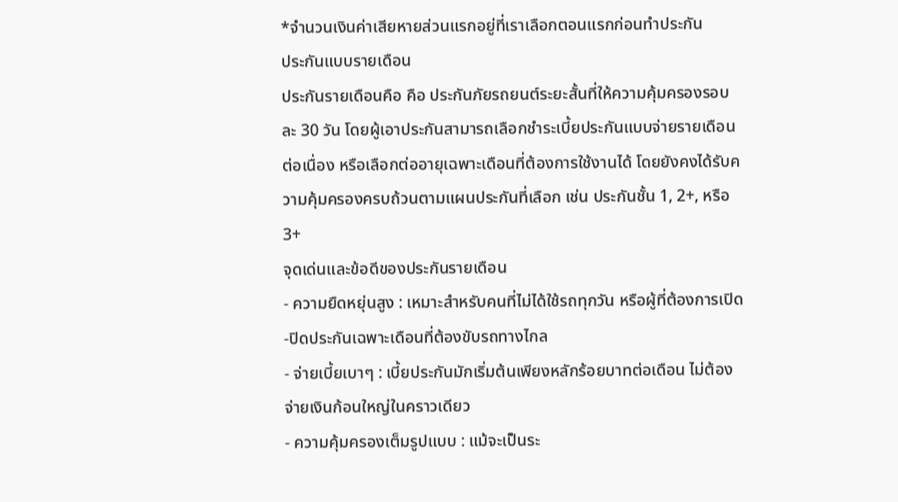*จำนวนเงินค่าเสียหายส่วนแรกอยู่ที่เราเลือกตอนแรกก่อนทำประกัน
ประกันแบบรายเดือน
ประกันรายเดือนคือ คือ ประกันภัยรถยนต์ระยะสั้นที่ให้ความคุ้มครองรอบละ 30 วัน โดยผู้เอาประกันสามารถเลือกชำระเบี้ยประกันแบบจ่ายรายเดือนต่อเนื่อง หรือเลือกต่ออายุเฉพาะเดือนที่ต้องการใช้งานได้ โดยยังคงได้รับความคุ้มครองครบถ้วนตามแผนประกันที่เลือก เช่น ประกันชั้น 1, 2+, หรือ 3+
จุดเด่นและข้อดีของประกันรายเดือน
- ความยืดหยุ่นสูง : เหมาะสำหรับคนที่ไม่ได้ใช้รถทุกวัน หรือผู้ที่ต้องการเปิด-ปิดประกันเฉพาะเดือนที่ต้องขับรถทางไกล
- จ่ายเบี้ยเบาๆ : เบี้ยประกันมักเริ่มต้นเพียงหลักร้อยบาทต่อเดือน ไม่ต้องจ่ายเงินก้อนใหญ่ในคราวเดียว
- ความคุ้มครองเต็มรูปแบบ : แม้จะเป็นระ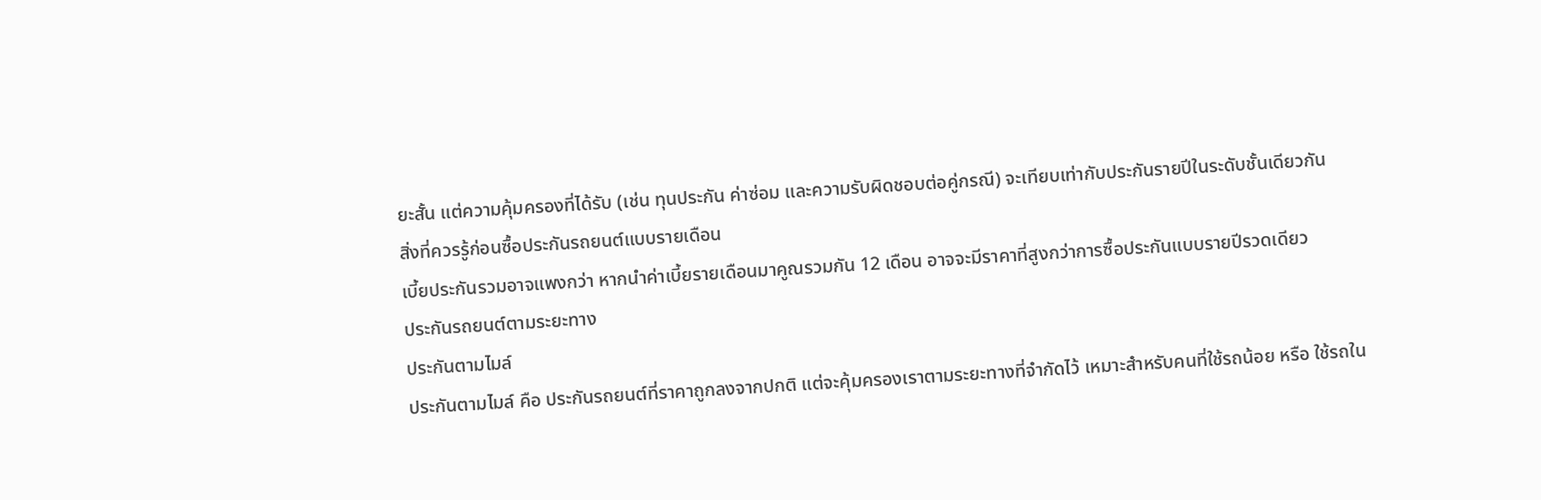ยะสั้น แต่ความคุ้มครองที่ได้รับ (เช่น ทุนประกัน ค่าซ่อม และความรับผิดชอบต่อคู่กรณี) จะเทียบเท่ากับประกันรายปีในระดับชั้นเดียวกัน
สิ่งที่ควรรู้ก่อนซื้อประกันรถยนต์แบบรายเดือน
เบี้ยประกันรวมอาจแพงกว่า หากนำค่าเบี้ยรายเดือนมาคูณรวมกัน 12 เดือน อาจจะมีราคาที่สูงกว่าการซื้อประกันแบบรายปีรวดเดียว
ประกันรถยนต์ตามระยะทาง
ประกันตามไมล์
ประกันตามไมล์ คือ ประกันรถยนต์ที่ราคาถูกลงจากปกติ แต่จะคุ้มครองเราตามระยะทางที่จำกัดไว้ เหมาะสำหรับคนที่ใช้รถน้อย หรือ ใช้รถใน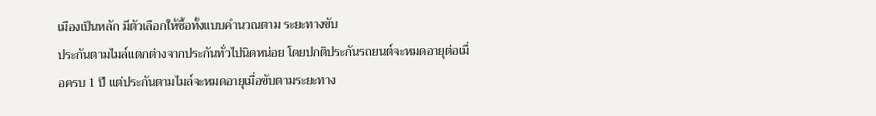เมืองเป็นหลัก มีตัวเลือกให้ซื้อทั้งแบบคำนวณตาม ระยะทางขับ
ประกันตามไมล์แตกต่างจากประกันทั่วไปนิดหน่อย โดยปกติประกันรถยนต์จะหมดอายุต่อเมื่อครบ 1 ปี แต่ประกันตามไมล์จะหมดอายุเมื่อขับตามระยะทาง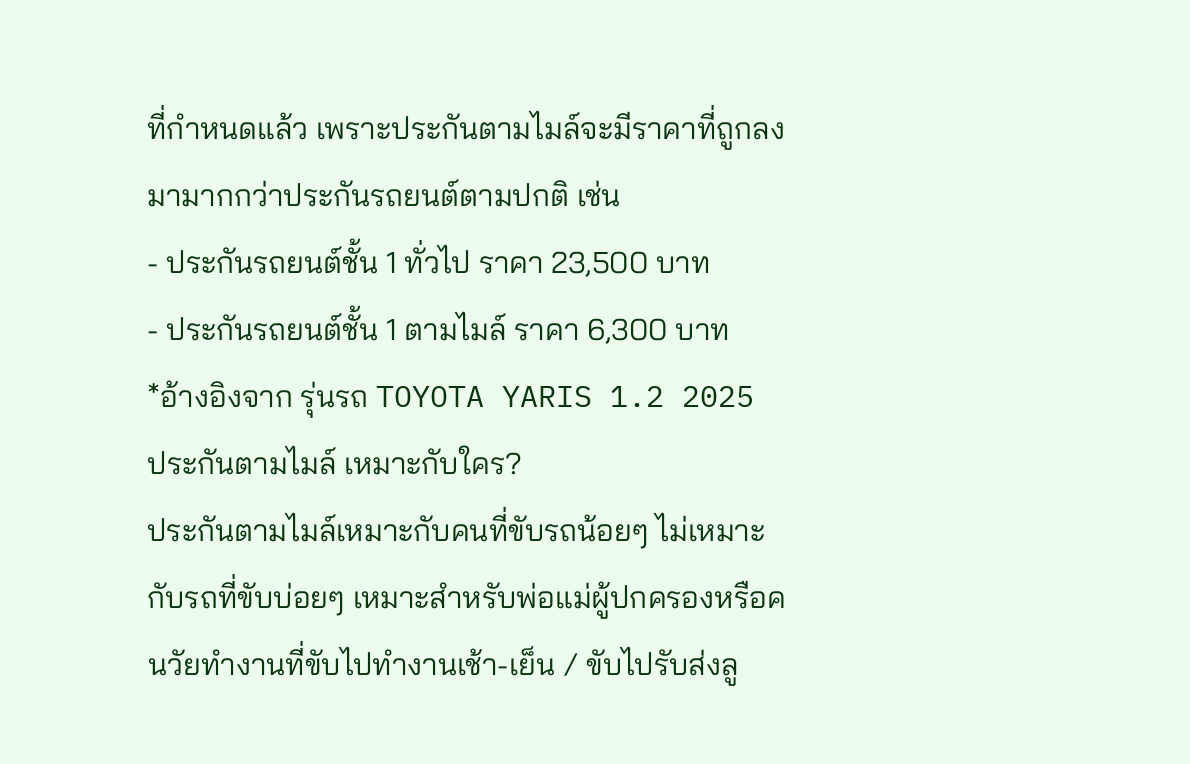ที่กำหนดแล้ว เพราะประกันตามไมล์จะมีราคาที่ถูกลงมามากกว่าประกันรถยนต์ตามปกติ เช่น
- ประกันรถยนต์ชั้น 1 ทั่วไป ราคา 23,500 บาท
- ประกันรถยนต์ชั้น 1 ตามไมล์ ราคา 6,300 บาท
*อ้างอิงจาก รุ่นรถ TOYOTA YARIS 1.2 2025
ประกันตามไมล์ เหมาะกับใคร?
ประกันตามไมล์เหมาะกับคนที่ขับรถน้อยๆ ไม่เหมาะกับรถที่ขับบ่อยๆ เหมาะสำหรับพ่อแม่ผู้ปกครองหรือคนวัยทำงานที่ขับไปทำงานเช้า-เย็น / ขับไปรับส่งลู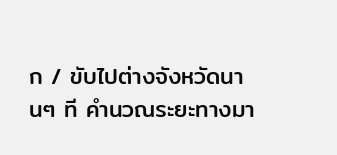ก / ขับไปต่างจังหวัดนานๆ ที คำนวณระยะทางมา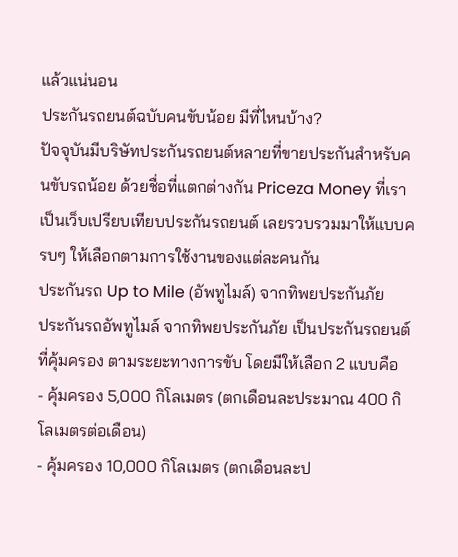แล้วแน่นอน
ประกันรถยนต์ฉบับคนขับน้อย มีที่ไหนบ้าง?
ปัจจุบันมีบริษัทประกันรถยนต์หลายที่ขายประกันสำหรับคนขับรถน้อย ด้วยชื่อที่แตกต่างกัน Priceza Money ที่เราเป็นเว็บเปรียบเทียบประกันรถยนต์ เลยรวบรวมมาให้แบบครบๆ ให้เลือกตามการใช้งานของแต่ละคนกัน
ประกันรถ Up to Mile (อัพทูไมล์) จากทิพยประกันภัย
ประกันรถอัพทูไมล์ จากทิพยประกันภัย เป็นประกันรถยนต์ที่คุ้มครอง ตามระยะทางการขับ โดยมีให้เลือก 2 แบบคือ
- คุ้มครอง 5,000 กิโลเมตร (ตกเดือนละประมาณ 400 กิโลเมตรต่อเดือน)
- คุ้มครอง 10,000 กิโลเมตร (ตกเดือนละป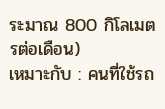ระมาณ 800 กิโลเมตรต่อเดือน)
เหมาะกับ : คนที่ใช้รถ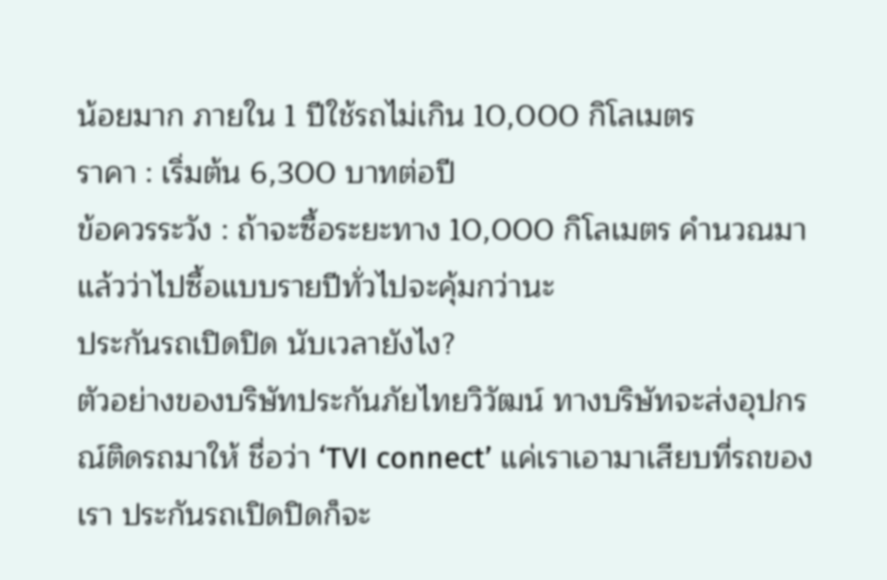น้อยมาก ภายใน 1 ปีใช้รถไม่เกิน 10,000 กิโลเมตร
ราคา : เริ่มต้น 6,300 บาทต่อปี
ข้อควรระวัง : ถ้าจะซื้อระยะทาง 10,000 กิโลเมตร คำนวณมาแล้วว่าไปซื้อแบบรายปีทั่วไปจะคุ้มกว่านะ
ประกันรถเปิดปิด นับเวลายังไง?
ตัวอย่างของบริษัทประกันภัยไทยวิวัฒน์ ทางบริษัทจะส่งอุปกรณ์ติดรถมาให้ ชื่อว่า ‘TVI connect’ แค่เราเอามาเสียบที่รถของเรา ประกันรถเปิดปิดก็จะ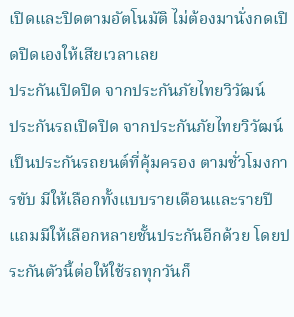เปิดและปิดตามอัตโนมัติ ไม่ต้องมานั่งกดเปิดปิดเองให้เสียเวลาเลย
ประกันเปิดปิด จากประกันภัยไทยวิวัฒน์
ประกันรถเปิดปิด จากประกันภัยไทยวิวัฒน์ เป็นประกันรถยนต์ที่คุ้มครอง ตามชั่วโมงการขับ มีให้เลือกทั้งแบบรายเดือนและรายปี แถมมีให้เลือกหลายชั้นประกันอีกด้วย โดยประกันตัวนี้ต่อให้ใช้รถทุกวันก็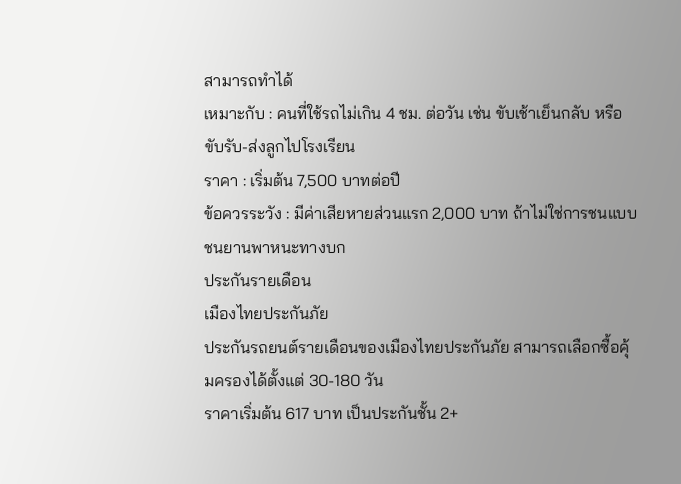สามารถทำได้
เหมาะกับ : คนที่ใช้รถไม่เกิน 4 ชม. ต่อวัน เช่น ขับเช้าเย็นกลับ หรือ ขับรับ-ส่งลูกไปโรงเรียน
ราคา : เริ่มต้น 7,500 บาทต่อปี
ข้อควรระวัง : มีค่าเสียหายส่วนแรก 2,000 บาท ถ้าไม่ใช่การชนแบบชนยานพาหนะทางบก
ประกันรายเดือน
เมืองไทยประกันภัย
ประกันรถยนต์รายเดือนของเมืองไทยประกันภัย สามารถเลือกซื้อคุ้มครองได้ตั้งแต่ 30-180 วัน
ราคาเริ่มต้น 617 บาท เป็นประกันชั้น 2+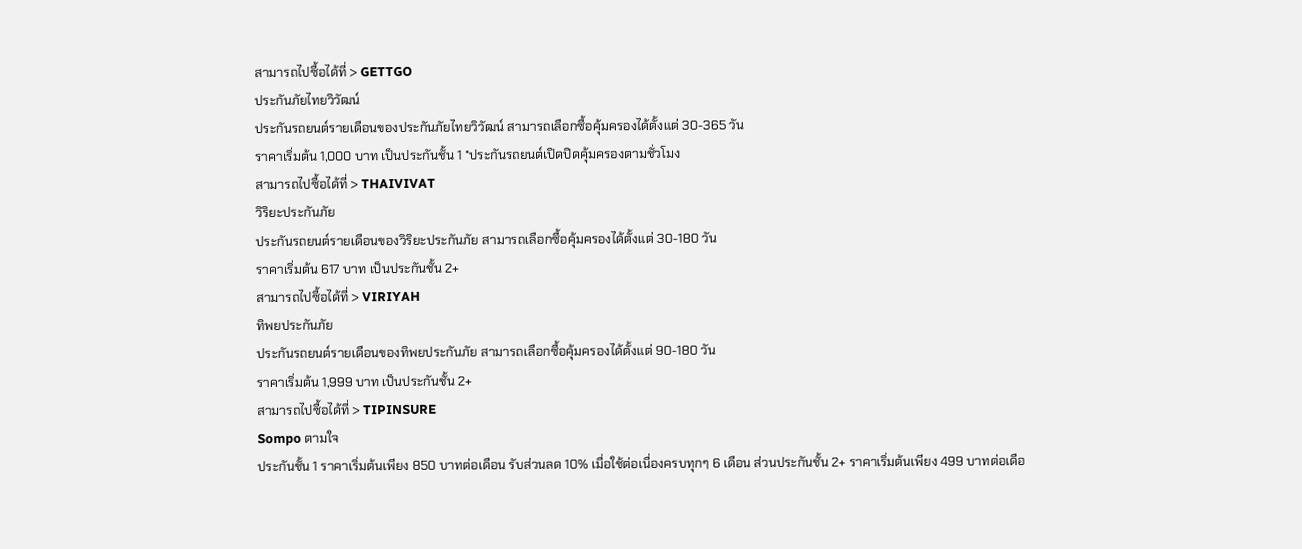สามารถไปซื้อได้ที่ > GETTGO
ประกันภัยไทยวิวัฒน์
ประกันรถยนต์รายเดือนของประกันภัยไทยวิวัฒน์ สามารถเลือกซื้อคุ้มครองได้ตั้งแต่ 30-365 วัน
ราคาเริ่มต้น 1,000 บาท เป็นประกันชั้น 1 *ประกันรถยนต์เปิดปิดคุ้มครองตามชั่วโมง
สามารถไปซื้อได้ที่ > THAIVIVAT
วิริยะประกันภัย
ประกันรถยนต์รายเดือนของวิริยะประกันภัย สามารถเลือกซื้อคุ้มครองได้ตั้งแต่ 30-180 วัน
ราคาเริ่มต้น 617 บาท เป็นประกันชั้น 2+
สามารถไปซื้อได้ที่ > VIRIYAH
ทิพยประกันภัย
ประกันรถยนต์รายเดือนของทิพยประกันภัย สามารถเลือกซื้อคุ้มครองได้ตั้งแต่ 90-180 วัน
ราคาเริ่มต้น 1,999 บาท เป็นประกันชั้น 2+
สามารถไปซื้อได้ที่ > TIPINSURE
Sompo ตามใจ
ประกันชั้น 1 ราคาเริ่มต้นเพียง 850 บาทต่อเดือน รับส่วนลด 10% เมื่อใช้ต่อเนื่องครบทุกๆ 6 เดือน ส่วนประกันชั้น 2+ ราคาเริ่มต้นเพียง 499 บาทต่อเดือ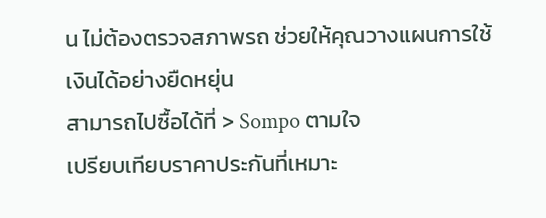น ไม่ต้องตรวจสภาพรถ ช่วยให้คุณวางแผนการใช้เงินได้อย่างยืดหยุ่น
สามารถไปซื้อได้ที่ > Sompo ตามใจ
เปรียบเทียบราคาประกันที่เหมาะ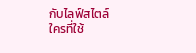กับไลฟ์สไตล์
ใครที่ใช้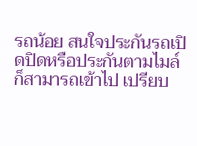รถน้อย สนใจประกันรถเปิดปิดหรือประกันตามไมล์ก็สามารถเข้าไป เปรียบ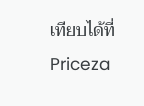เทียบได้ที่ Priceza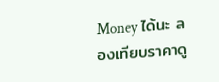Money ได้นะ ลองเทียบราคาดู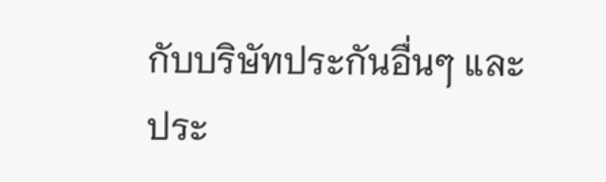กับบริษัทประกันอื่นๆ และ ประ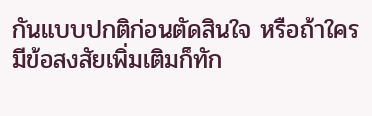กันแบบปกติก่อนตัดสินใจ หรือถ้าใครมีข้อสงสัยเพิ่มเติมก็ทัก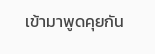เข้ามาพูดคุยกัน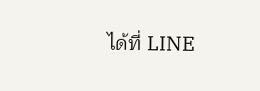ได้ที่ LINE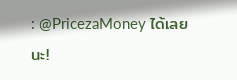: @PricezaMoney ได้เลยนะ!